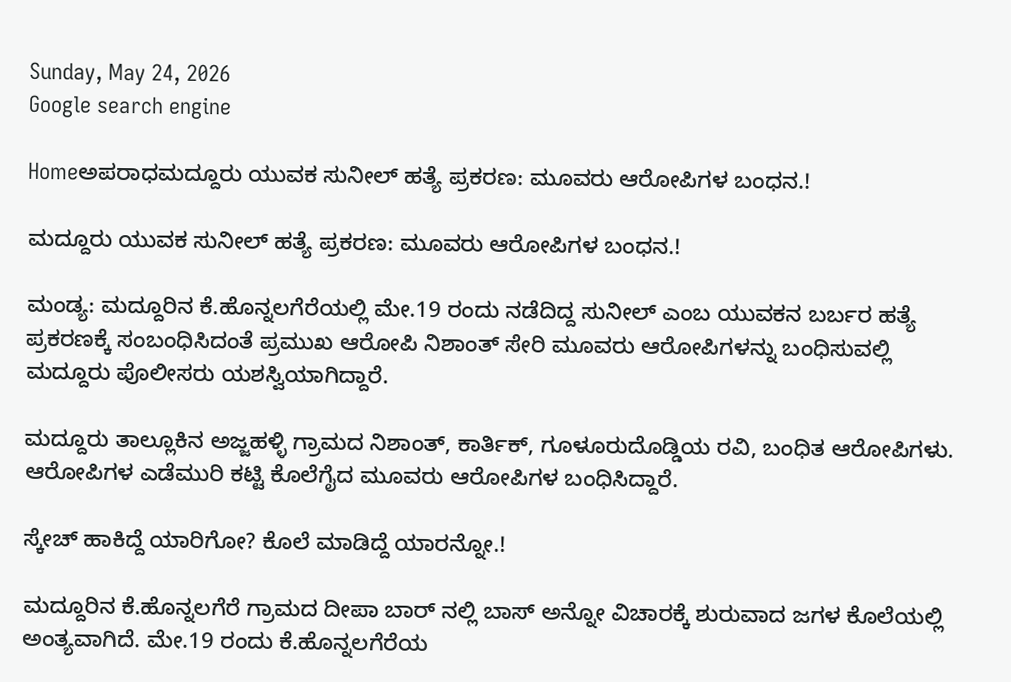Sunday, May 24, 2026
Google search engine

Homeಅಪರಾಧಮದ್ದೂರು ಯುವಕ ಸುನೀಲ್ ಹತ್ಯೆ ಪ್ರಕರಣ: ಮೂವರು ಆರೋಪಿಗಳ ಬಂಧನ.!

ಮದ್ದೂರು ಯುವಕ ಸುನೀಲ್ ಹತ್ಯೆ ಪ್ರಕರಣ: ಮೂವರು ಆರೋಪಿಗಳ ಬಂಧನ.!

ಮಂಡ್ಯ: ಮದ್ದೂರಿನ ಕೆ.ಹೊನ್ನಲಗೆರೆಯಲ್ಲಿ ಮೇ.19 ರಂದು ನಡೆದಿದ್ದ ಸುನೀಲ್ ಎಂಬ ಯುವಕನ ಬರ್ಬರ ಹತ್ಯೆ ಪ್ರಕರಣಕ್ಕೆ ಸಂಬಂಧಿಸಿದಂತೆ ಪ್ರಮುಖ ಆರೋಪಿ ನಿಶಾಂತ್ ಸೇರಿ ಮೂವರು ಆರೋಪಿಗಳನ್ನು ಬಂಧಿಸುವಲ್ಲಿ ಮದ್ದೂರು ಪೊಲೀಸರು ಯಶಸ್ವಿಯಾಗಿದ್ದಾರೆ.

ಮದ್ದೂರು ತಾಲ್ಲೂಕಿನ ಅಜ್ಜಹಳ್ಳಿ ಗ್ರಾಮದ ನಿಶಾಂತ್, ಕಾರ್ತಿಕ್, ಗೂಳೂರುದೊಡ್ಡಿಯ ರವಿ, ಬಂಧಿತ ಆರೋಪಿಗಳು. ಆರೋಪಿಗಳ ಎಡೆಮುರಿ ಕಟ್ಟಿ ಕೊಲೆಗೈದ ಮೂವರು ಆರೋಪಿಗಳ ಬಂಧಿಸಿದ್ದಾರೆ.

ಸ್ಕೇಚ್ ಹಾಕಿದ್ದೆ ಯಾರಿಗೋ? ಕೊಲೆ ಮಾಡಿದ್ದೆ ಯಾರನ್ನೋ.!

ಮದ್ದೂರಿನ ಕೆ.ಹೊನ್ನಲಗೆರೆ ಗ್ರಾಮದ ದೀಪಾ ಬಾರ್ ನಲ್ಲಿ ಬಾಸ್ ಅನ್ನೋ ವಿಚಾರಕ್ಕೆ ಶುರುವಾದ ಜಗಳ ಕೊಲೆಯಲ್ಲಿ ಅಂತ್ಯವಾಗಿದೆ. ಮೇ.19 ರಂದು ಕೆ.ಹೊನ್ನಲಗೆರೆಯ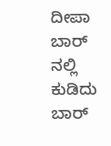ದೀಪಾ ಬಾರ್ ನಲ್ಲಿ ಕುಡಿದು ಬಾರ್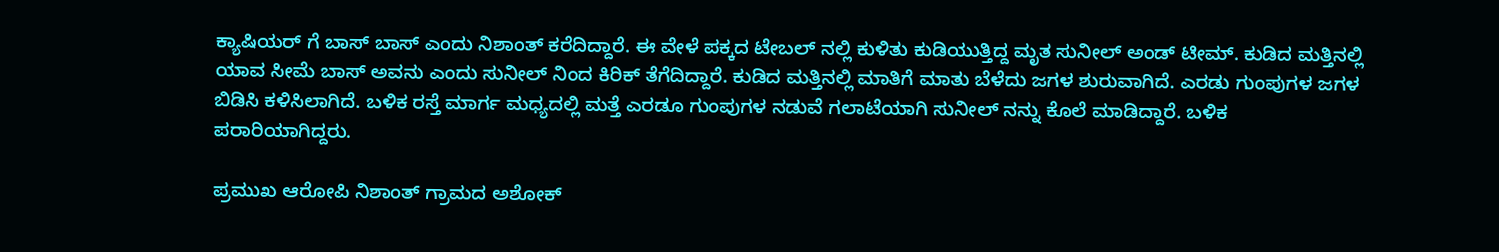ಕ್ಯಾಷಿಯರ್ ಗೆ ಬಾಸ್ ಬಾಸ್ ಎಂದು ನಿಶಾಂತ್ ಕರೆದಿದ್ದಾರೆ. ಈ ವೇಳೆ ಪಕ್ಕದ ಟೇಬಲ್ ನಲ್ಲಿ ಕುಳಿತು ಕುಡಿಯುತ್ತಿದ್ದ ಮೃತ ಸುನೀಲ್ ಅಂಡ್ ಟೀಮ್. ಕುಡಿದ ಮತ್ತಿನಲ್ಲಿ ಯಾವ ಸೀಮೆ ಬಾಸ್ ಅವನು ಎಂದು ಸುನೀಲ್ ನಿಂದ ಕಿರಿಕ್ ತೆಗೆದಿದ್ದಾರೆ. ಕುಡಿದ ಮತ್ತಿನಲ್ಲಿ ಮಾತಿಗೆ ಮಾತು ಬೆಳೆದು ಜಗಳ ಶುರುವಾಗಿದೆ. ಎರಡು ಗುಂಪುಗಳ ಜಗಳ ಬಿಡಿಸಿ ಕಳಿಸಿಲಾಗಿದೆ. ಬಳಿಕ ರಸ್ತೆ ಮಾರ್ಗ ಮಧ್ಯದಲ್ಲಿ ಮತ್ತೆ ಎರಡೂ ಗುಂಪುಗಳ ನಡುವೆ ಗಲಾಟೆಯಾಗಿ ಸುನೀಲ್ ನನ್ನು ಕೊಲೆ ಮಾಡಿದ್ದಾರೆ. ಬಳಿಕ ಪರಾರಿಯಾಗಿದ್ದರು.

ಪ್ರಮುಖ ಆರೋಪಿ ನಿಶಾಂತ್ ಗ್ರಾಮದ ಅಶೋಕ್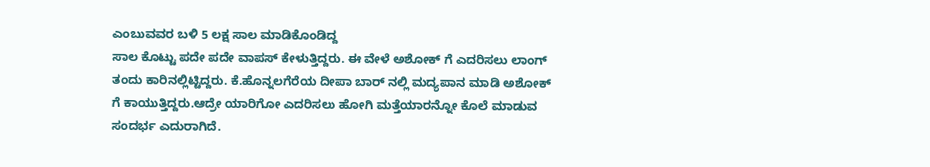ಎಂಬುವವರ ಬಳಿ 5 ಲಕ್ಷ ಸಾಲ ಮಾಡಿಕೊಂಡಿದ್ದ
ಸಾಲ ಕೊಟ್ಟು ಪದೇ ಪದೇ ವಾಪಸ್ ಕೇಳುತ್ತಿದ್ದರು. ಈ ವೇಳೆ ಅಶೋಕ್ ಗೆ ಎದರಿಸಲು ಲಾಂಗ್ ತಂದು ಕಾರಿನಲ್ಲಿಟ್ಟಿದ್ದರು. ಕೆ.ಹೊನ್ನಲಗೆರೆಯ ದೀಪಾ ಬಾರ್ ನಲ್ಲಿ ಮದ್ಯಪಾನ ಮಾಡಿ ಅಶೋಕ್ ಗೆ ಕಾಯುತ್ತಿದ್ದರು.ಆದ್ರೇ ಯಾರಿಗೋ ಎದರಿಸಲು ಹೋಗಿ ಮತ್ತೆಯಾರನ್ನೋ ಕೊಲೆ ಮಾಡುವ ಸಂದರ್ಭ ಎದುರಾಗಿದೆ.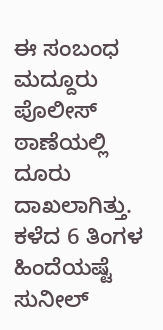ಈ ಸಂಬಂಧ ಮದ್ದೂರು ಪೊಲೀಸ್ ಠಾಣೆಯಲ್ಲಿ ದೂರು ದಾಖಲಾಗಿತ್ತು. ಕಳೆದ 6 ತಿಂಗಳ ಹಿಂದೆಯಷ್ಟೆ ಸುನೀಲ್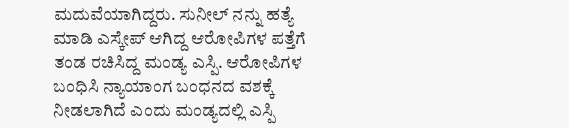ಮದುವೆಯಾಗಿದ್ದರು. ಸುನೀಲ್ ನನ್ನು ಹತ್ಯೆ ಮಾಡಿ ಎಸ್ಕೇಪ್ ಆಗಿದ್ದ ಆರೋಪಿಗಳ ಪತ್ತೆಗೆ ತಂಡ ರಚಿಸಿದ್ದ ಮಂಡ್ಯ ಎಸ್ಪಿ. ಆರೋಪಿಗಳ ಬಂಧಿಸಿ ನ್ಯಾಯಾಂಗ ಬಂಧನದ ವಶಕ್ಕೆ ನೀಡಲಾಗಿದೆ ಎಂದು ಮಂಡ್ಯದಲ್ಲಿ ಎಸ್ಪಿ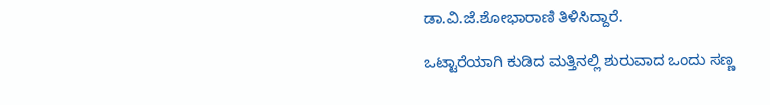ಡಾ.ವಿ.ಜೆ.ಶೋಭಾರಾಣಿ ತಿಳಿಸಿದ್ದಾರೆ.

ಒಟ್ಟಾರೆಯಾಗಿ ಕುಡಿದ ಮತ್ತಿನಲ್ಲಿ ಶುರುವಾದ ಒಂದು ಸಣ್ಣ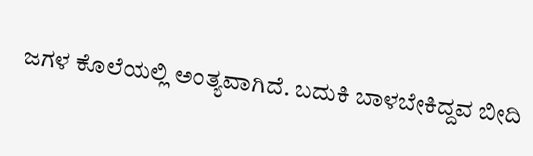ಜಗಳ ಕೊಲೆಯಲ್ಲಿ ಅಂತ್ಯವಾಗಿದೆ. ಬದುಕಿ ಬಾಳಬೇಕಿದ್ದವ ಬೀದಿ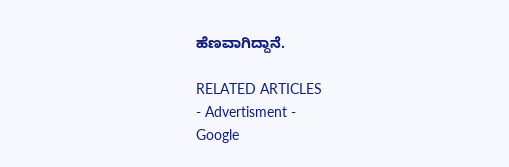ಹೆಣವಾಗಿದ್ದಾನೆ.

RELATED ARTICLES
- Advertisment -
Google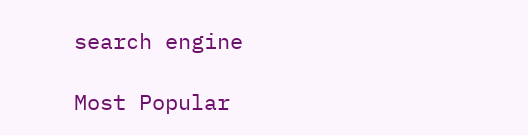search engine

Most Popular